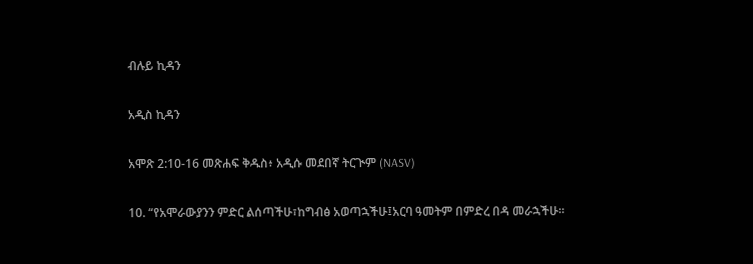ብሉይ ኪዳን

አዲስ ኪዳን

አሞጽ 2:10-16 መጽሐፍ ቅዱስ፥ አዲሱ መደበኛ ትርጒም (NASV)

10. “የአሞራውያንን ምድር ልሰጣችሁ፣ከግብፅ አወጣኋችሁ፤አርባ ዓመትም በምድረ በዳ መራኋችሁ።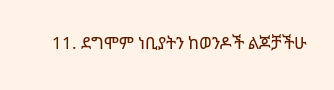11. ደግሞም ነቢያትን ከወንዶች ልጆቻችሁ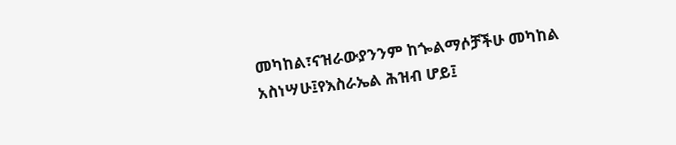መካከል፣ናዝራውያንንም ከጐልማሶቻችሁ መካከል አስነሣሁ፤የእስራኤል ሕዝብ ሆይ፤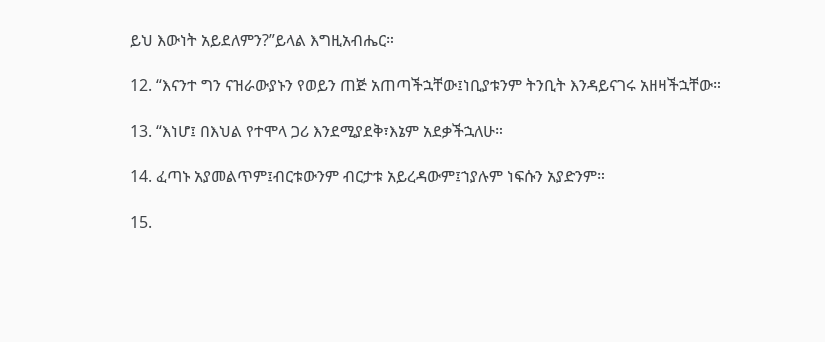ይህ እውነት አይደለምን?”ይላል እግዚአብሔር።

12. “እናንተ ግን ናዝራውያኑን የወይን ጠጅ አጠጣችኋቸው፤ነቢያቱንም ትንቢት እንዳይናገሩ አዘዛችኋቸው።

13. “እነሆ፤ በእህል የተሞላ ጋሪ እንደሚያደቅ፣እኔም አደቃችኋለሁ።

14. ፈጣኑ አያመልጥም፤ብርቱውንም ብርታቱ አይረዳውም፤ኀያሉም ነፍሱን አያድንም።

15.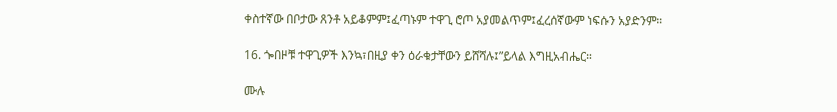ቀስተኛው በቦታው ጸንቶ አይቆምም፤ፈጣኑም ተዋጊ ሮጦ አያመልጥም፤ፈረሰኛውም ነፍሱን አያድንም።

16. ጐበዞቹ ተዋጊዎች እንኳ፣በዚያ ቀን ዕራቁታቸውን ይሸሻሉ፤”ይላል እግዚአብሔር።

ሙሉ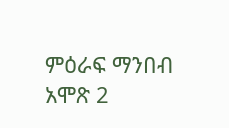ምዕራፍ ማንበብ አሞጽ 2